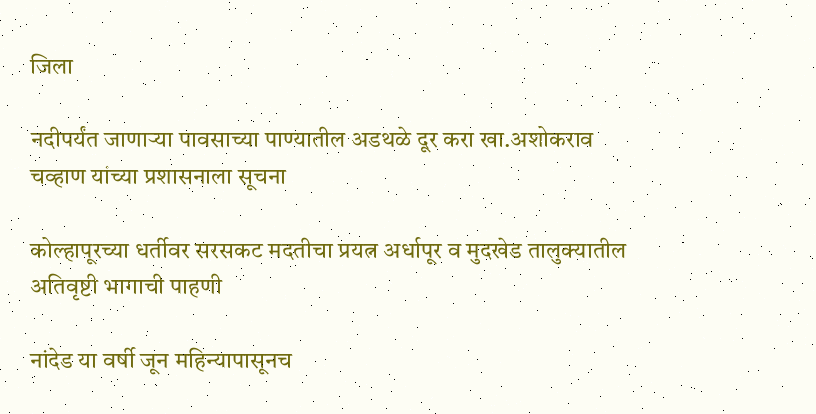जिला

नदीपर्यंत जाणाऱ्या पावसाच्या पाण्यातील अडथळे दूर करा खा.अशोकराव चव्हाण यांच्या प्रशासनाला सूचना

कोल्हापूरच्या धर्तीवर सरसकट मदतीचा प्रयत्न अर्धापूर व मुदखेड तालुक्यातील अतिवृष्टी भागाची पाहणी

नांदेड या वर्षी जून महिन्यापासूनच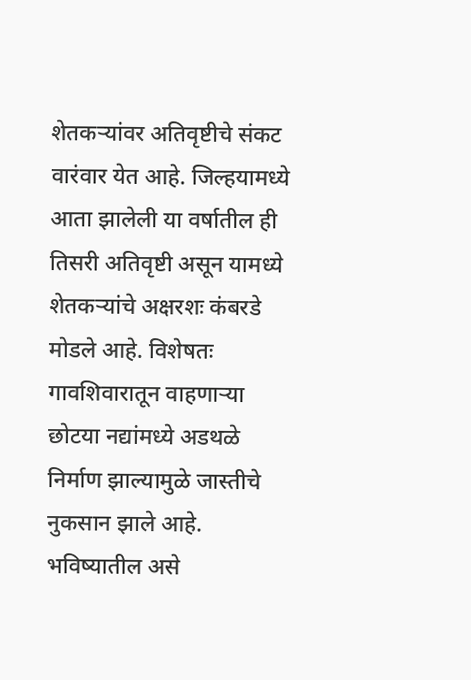शेतकऱ्यांवर अतिवृष्टीचे संकट वारंवार येत आहे. जिल्हयामध्ये आता झालेली या वर्षातील ही तिसरी अतिवृष्टी असून यामध्ये शेतकऱ्यांचे अक्षरशः कंबरडे मोडले आहे. विशेषतः गावशिवारातून वाहणाऱ्या छोटया नद्यांमध्ये अडथळे निर्माण झाल्यामुळे जास्तीचे नुकसान झाले आहे. भविष्यातील असे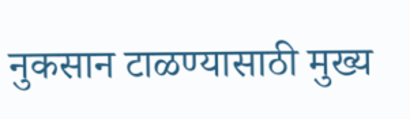नुकसान टाळण्यासाठी मुख्य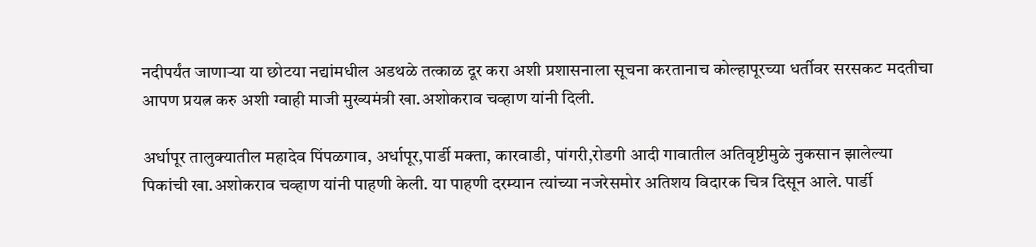नदीपर्यंत जाणाऱ्या या छोटया नद्यांमधील अडथळे तत्काळ दूर करा अशी प्रशासनाला सूचना करतानाच कोल्हापूरच्या धर्तीवर सरसकट मदतीचा आपण प्रयत्न करु अशी ग्वाही माजी मुख्यमंत्री खा.अशोकराव चव्हाण यांनी दिली.

अर्धापूर तालुक्यातील महादेव पिंपळगाव, अर्धापूर,पार्डी मक्ता, कारवाडी, पांगरी,रोडगी आदी गावातील अतिवृष्टीमुळे नुकसान झालेल्या पिकांची खा.अशोकराव चव्हाण यांनी पाहणी केली. या पाहणी दरम्यान त्यांच्या नजरेसमोर अतिशय विदारक चित्र दिसून आले. पार्डी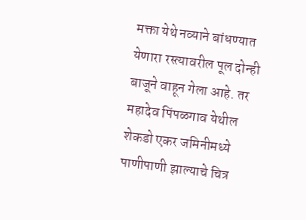मक्ता येथे नव्याने बांधण्यात येणारा रस्त्यावरील पूल दोन्ही बाजूने वाहून गेला आहे. तर महादेव पिंपळगाव येथील शेकडो एकर जमिनीमध्ये पाणीपाणी झाल्याचे चित्र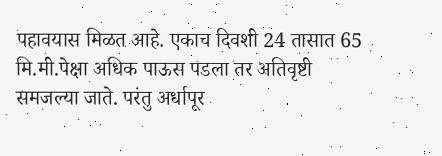पहावयास मिळत आहे. एकाच दिवशी 24 तासात 65 मि.मी.पेक्षा अधिक पाऊस पडला तर अतिवृष्टी समजल्या जाते. परंतु अर्धापूर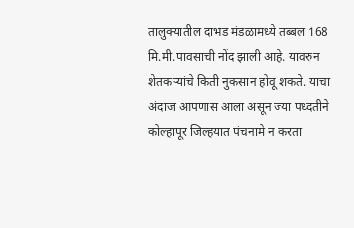तालुक्यातील दाभड मंडळामध्ये तब्बल 168 मि.मी.पावसाची नोंद झाली आहे. यावरुन शेतकऱ्यांचे किती नुकसान होवू शकते. याचा अंदाज आपणास आला असून ज्या पध्दतीने कोल्हापूर जिल्हयात पंचनामे न करता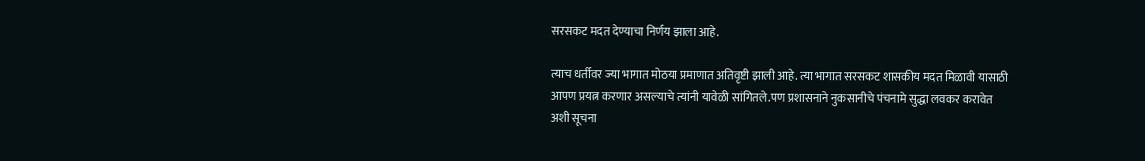सरसकट मदत देण्याचा निर्णय झाला आहे.

त्याच धर्तीवर ज्या भागात मोठया प्रमाणात अतिवृष्टी झाली आहे. त्या भागात सरसकट शासकीय मदत मिळावी यासाठी आपण प्रयत्न करणार असल्याचे त्यांनी यावेळी सांगितले.पण प्रशासनाने नुकसानीचे पंचनामे सुद्धा लवकर करावेत अशी सूचना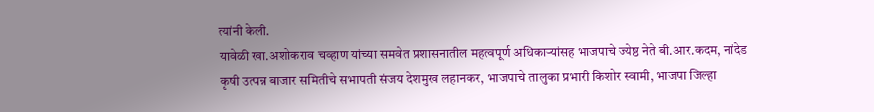त्यांनी केली.
यावेळी खा.अशोकराव चव्हाण यांच्या समवेत प्रशासनातील महत्वपूर्ण अधिकाऱ्यांसह भाजपाचे ज्येष्ठ नेते बी.आर.कदम, नांदेड कृषी उत्पन्न बाजार समितीचे सभापती संजय देशमुख लहानकर, भाजपाचे तालुका प्रभारी किशोर स्वामी, भाजपा जिल्हा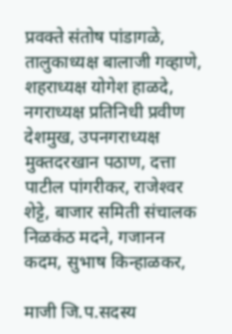प्रवक्ते संतोष पांडागळे, तालुकाध्यक्ष बालाजी गव्हाणे, शहराध्यक्ष योगेश हाळदे, नगराध्यक्ष प्रतिनिधी प्रवीण देशमुख, उपनगराध्यक्ष मुक्तदरखान पठाण, दत्ता पाटील पांगरीकर, राजेश्‍वर शेट्टे, बाजार समिती संचालक निळकंठ मदने, गजानन कदम, सुभाष किन्हाळकर,

माजी जि.प.सदस्य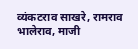व्यंकटराव साखरे, रामराव भालेराव, माजी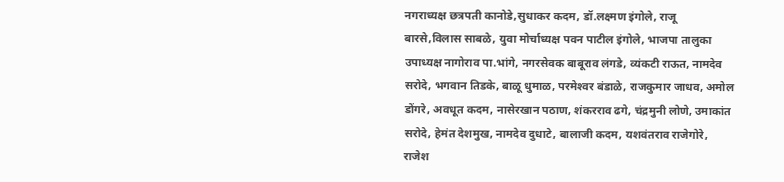नगराध्यक्ष छत्रपती कानोडे,सुधाकर कदम, डॉ.लक्ष्मण इंगोले, राजू बारसे,विलास साबळे, युवा मोर्चाध्यक्ष पवन पाटील इंगोले, भाजपा तालुका उपाध्यक्ष नागोराव पा.भांगे, नगरसेवक बाबूराव लंगडे, व्यंकटी राऊत, नामदेव सरोदे, भगवान तिडके, बाळू धुमाळ, परमेश्‍वर बंडाळे, राजकुमार जाधव, अमोल डोंगरे, अवधूत कदम, नासेरखान पठाण, शंकरराव ढगे, चंद्रमुनी लोणे, उमाकांत सरोदे, हेमंत देशमुख, नामदेव दुधाटे, बालाजी कदम, यशवंतराव राजेगोरे, राजेश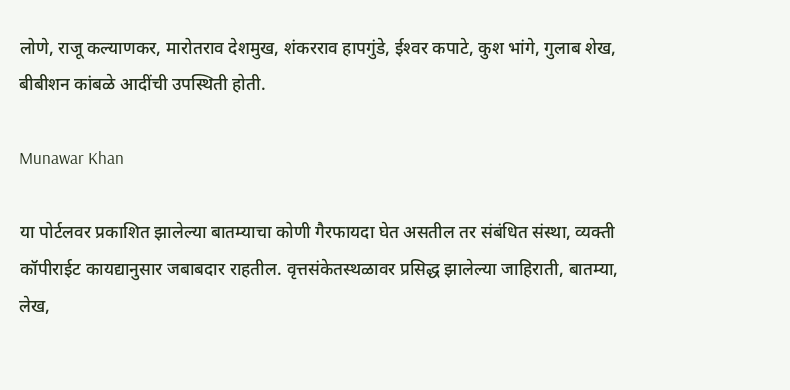लोणे, राजू कल्याणकर, मारोतराव देशमुख, शंकरराव हापगुंडे, ईश्‍वर कपाटे, कुश भांगे, गुलाब शेख, बीबीशन कांबळे आदींची उपस्थिती होती.

Munawar Khan

या पोर्टलवर प्रकाशित झालेल्या बातम्याचा कोणी गैरफायदा घेत असतील तर संबंधित संस्था, व्यक्ती कॉपीराईट कायद्यानुसार जबाबदार राहतील. वृत्तसंकेतस्थळावर प्रसिद्ध झालेल्या जाहिराती, बातम्या, लेख,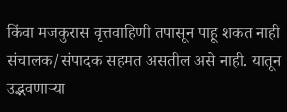किंवा मजकुरास वृत्तवाहिणी तपासून पाहू शकत नाही संचालक/संपादक सहमत असतील असे नाही. यातून उद्भवणाऱ्या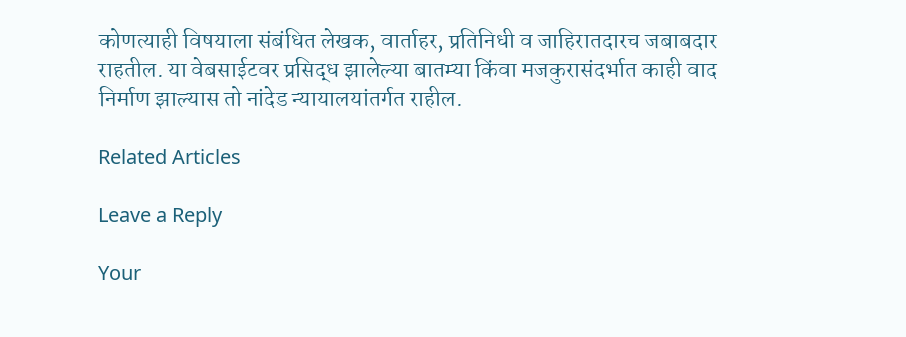कोणत्याही विषयाला संबंधित लेखक, वार्ताहर, प्रतिनिधी व जाहिरातदारच जबाबदार राहतील. या वेबसाईटवर प्रसिद्ध झालेल्या बातम्या किंवा मजकुरासंदर्भात काही वाद निर्माण झाल्यास तो नांदेड न्यायालयांतर्गत राहील.

Related Articles

Leave a Reply

Your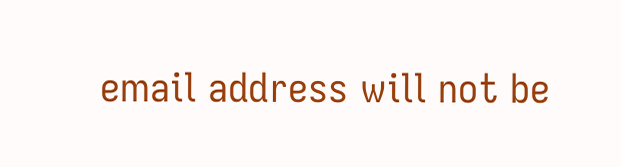email address will not be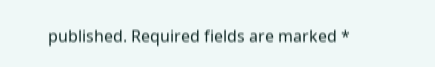published. Required fields are marked *